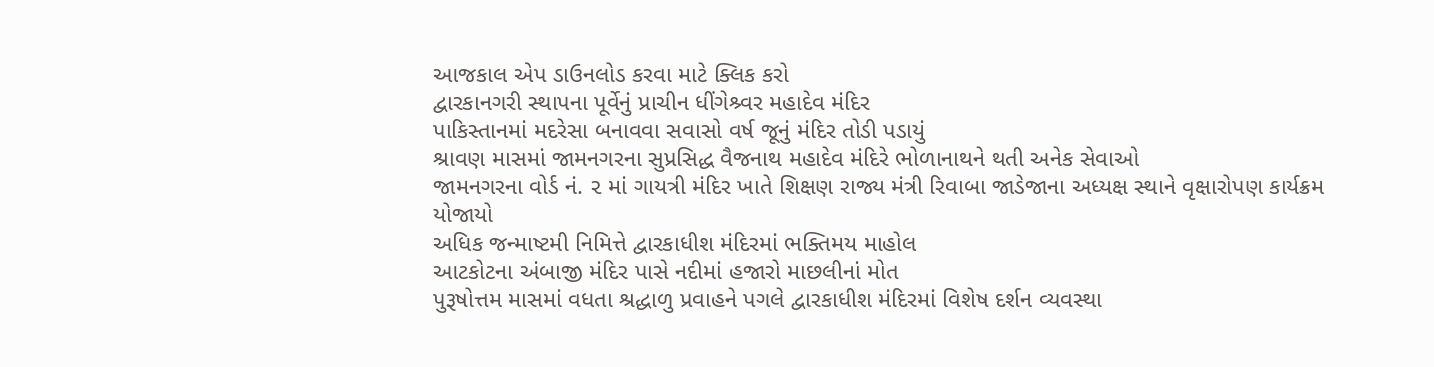આજકાલ એપ ડાઉનલોડ કરવા માટે ક્લિક કરો
દ્વારકાનગરી સ્થાપના પૂર્વેનું પ્રાચીન ધીંગેશ્ર્વર મહાદેવ મંદિર
પાકિસ્તાનમાં મદરેસા બનાવવા સવાસો વર્ષ જૂનું મંદિર તોડી પડાયું
શ્રાવણ માસમાં જામનગરના સુપ્રસિદ્ધ વૈજનાથ મહાદેવ મંદિરે ભોળાનાથને થતી અનેક સેવાઓ
જામનગરના વોર્ડ નં. ૨ માં ગાયત્રી મંદિર ખાતે શિક્ષણ રાજ્ય મંત્રી રિવાબા જાડેજાના અધ્યક્ષ સ્થાને વૃક્ષારોપણ કાર્યક્રમ યોજાયો
અધિક જન્માષ્ટમી નિમિત્તે દ્વારકાધીશ મંદિરમાં ભક્તિમય માહોલ
આટકોટના અંબાજી મંદિર પાસે નદીમાં હજારો માછલીનાં મોત
પુરૂષોત્તમ માસમાં વધતા શ્રદ્ધાળુ પ્રવાહને પગલે દ્વારકાધીશ મંદિરમાં વિશેષ દર્શન વ્યવસ્થા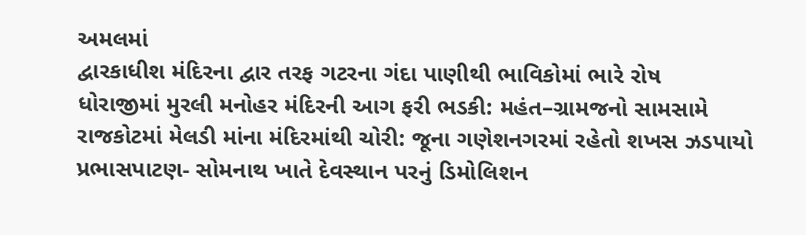અમલમાં
દ્વારકાધીશ મંદિરના દ્વાર તરફ ગટરના ગંદા પાણીથી ભાવિકોમાં ભારે રોષ
ધોરાજીમાં મુરલી મનોહર મંદિરની આગ ફરી ભડકી: મહંત–ગ્રામજનો સામસામે
રાજકોટમાં મેલડી માંના મંદિરમાંથી ચોરી: જૂના ગણેશનગરમાં રહેતો શખસ ઝડપાયો
પ્રભાસપાટણ- સોમનાથ ખાતે દેવસ્થાન પરનું ડિમોલિશન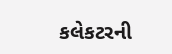કલેકટરની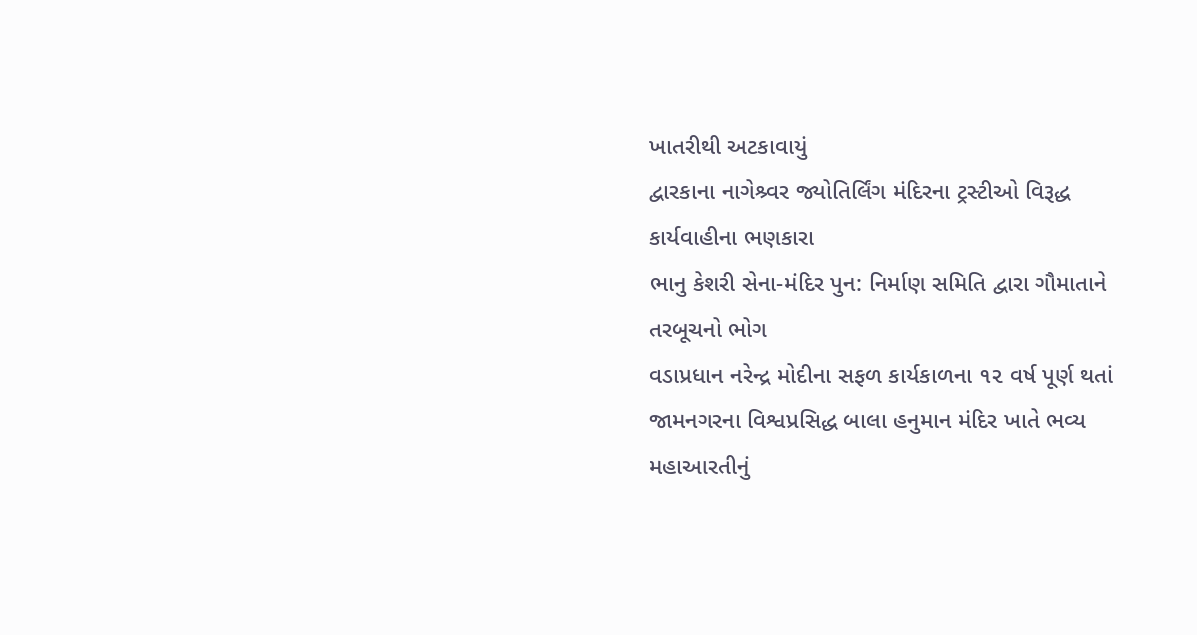ખાતરીથી અટકાવાયું
દ્વારકાના નાગેશ્ર્વર જ્યોતિર્લિંગ મંદિરના ટ્રસ્ટીઓ વિરૂદ્ધ કાર્યવાહીના ભણકારા
ભાનુ કેશરી સેના-મંદિર પુન: નિર્માણ સમિતિ દ્વારા ગૌમાતાને તરબૂચનો ભોગ
વડાપ્રધાન નરેન્દ્ર મોદીના સફળ કાર્યકાળના ૧૨ વર્ષ પૂર્ણ થતાં જામનગરના વિશ્વપ્રસિદ્ધ બાલા હનુમાન મંદિર ખાતે ભવ્ય મહાઆરતીનું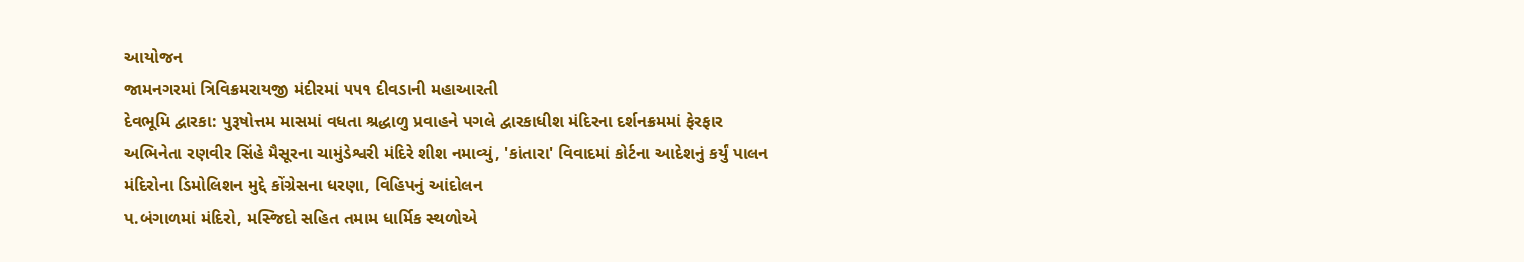આયોજન
જામનગરમાં ત્રિવિક્રમરાયજી મંદીરમાં ૫૫૧ દીવડાની મહાઆરતી
દેવભૂમિ દ્વારકા: પુરૂષોત્તમ માસમાં વધતા શ્રદ્ધાળુ પ્રવાહને પગલે દ્વારકાધીશ મંદિરના દર્શનક્રમમાં ફેરફાર
અભિનેતા રણવીર સિંહે મૈસૂરના ચામુંડેશ્વરી મંદિરે શીશ નમાવ્યું, 'કાંતારા' વિવાદમાં કોર્ટના આદેશનું કર્યું પાલન
મંદિરોના ડિમોલિશન મુદ્દે કોંગ્રેસના ધરણા, વિહિપનું આંદોલન
પ.બંગાળમાં મંદિરો, મસ્જિદો સહિત તમામ ધાર્મિક સ્થળોએ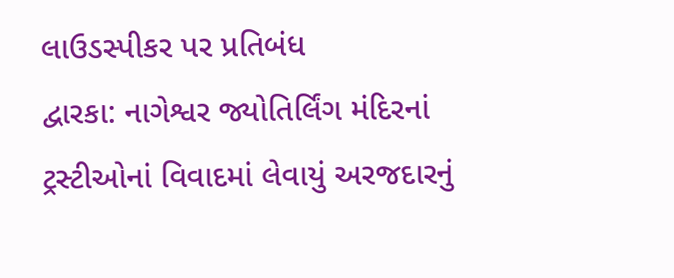લાઉડસ્પીકર પર પ્રતિબંધ
દ્વારકા: નાગેશ્વર જ્યોતિર્લિંગ મંદિરનાં ટ્રસ્ટીઓનાં વિવાદમાં લેવાયું અરજદારનું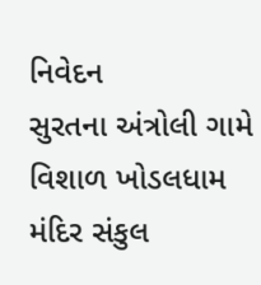નિવેદન
સુરતના અંત્રોલી ગામે વિશાળ ખોડલધામ મંદિર સંકુલ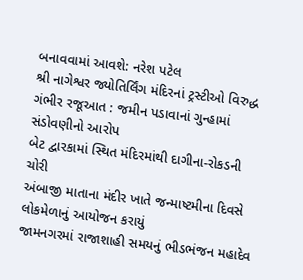બનાવવામાં આવશે: નરેશ પટેલ
શ્રી નાગેશ્વર જ્યોતિર્લિંગ મંદિરનાં ટ્રસ્ટીઓ વિરુદ્ધ ગંભીર રજૂઆત : જમીન પડાવાનાં ગુન્હામાં સંડોવણીનો આરોપ
બેટ દ્વારકામાં સ્થિત મંદિરમાંથી દાગીના-રોકડની ચોરી
અંબાજી માતાના મંદીર ખાતે જન્માષ્ટમીના દિવસે લોકમેળાનું આયોજન કરાયું
જામનગરમાં રાજાશાહી સમયનું ભીડભંજન મહાદેવ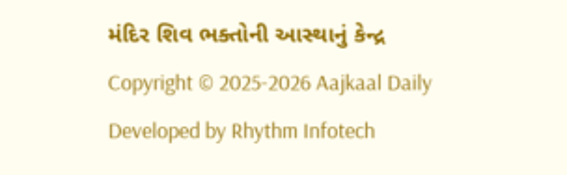મંદિર શિવ ભક્તોની આસ્થાનું કેન્દ્ર
Copyright © 2025-2026 Aajkaal Daily
Developed by Rhythm Infotech